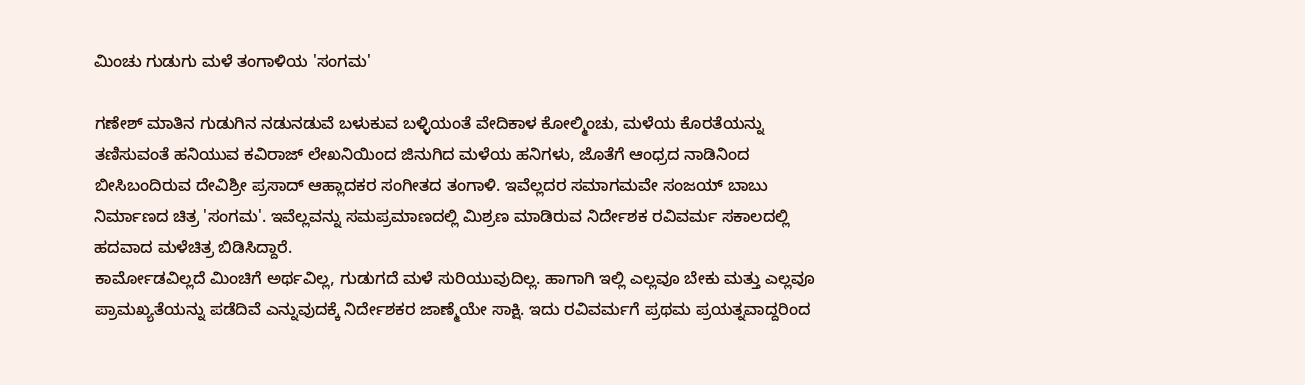ಮಿಂಚು ಗುಡುಗು ಮಳೆ ತಂಗಾಳಿಯ 'ಸಂಗಮ'

ಗಣೇಶ್ ಮಾತಿನ ಗುಡುಗಿನ ನಡುನಡುವೆ ಬಳುಕುವ ಬಳ್ಳಿಯಂತೆ ವೇದಿಕಾಳ ಕೋಲ್ಮಿಂಚು, ಮಳೆಯ ಕೊರತೆಯನ್ನು ತಣಿಸುವಂತೆ ಹನಿಯುವ ಕವಿರಾಜ್ ಲೇಖನಿಯಿಂದ ಜಿನುಗಿದ ಮಳೆಯ ಹನಿಗಳು, ಜೊತೆಗೆ ಆಂಧ್ರದ ನಾಡಿನಿಂದ ಬೀಸಿಬಂದಿರುವ ದೇವಿಶ್ರೀ ಪ್ರಸಾದ್ ಆಹ್ಲಾದಕರ ಸಂಗೀತದ ತಂಗಾಳಿ. ಇವೆಲ್ಲದರ ಸಮಾಗಮವೇ ಸಂಜಯ್ ಬಾಬು ನಿರ್ಮಾಣದ ಚಿತ್ರ 'ಸಂಗಮ'. ಇವೆಲ್ಲವನ್ನು ಸಮಪ್ರಮಾಣದಲ್ಲಿ ಮಿಶ್ರಣ ಮಾಡಿರುವ ನಿರ್ದೇಶಕ ರವಿವರ್ಮ ಸಕಾಲದಲ್ಲಿ ಹದವಾದ ಮಳೆಚಿತ್ರ ಬಿಡಿಸಿದ್ದಾರೆ.
ಕಾರ್ಮೋಡವಿಲ್ಲದೆ ಮಿಂಚಿಗೆ ಅರ್ಥವಿಲ್ಲ, ಗುಡುಗದೆ ಮಳೆ ಸುರಿಯುವುದಿಲ್ಲ. ಹಾಗಾಗಿ ಇಲ್ಲಿ ಎಲ್ಲವೂ ಬೇಕು ಮತ್ತು ಎಲ್ಲವೂ ಪ್ರಾಮಖ್ಯತೆಯನ್ನು ಪಡೆದಿವೆ ಎನ್ನುವುದಕ್ಕೆ ನಿರ್ದೇಶಕರ ಜಾಣ್ಮೆಯೇ ಸಾಕ್ಷಿ. ಇದು ರವಿವರ್ಮಗೆ ಪ್ರಥಮ ಪ್ರಯತ್ನವಾದ್ದರಿಂದ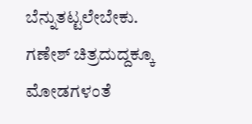ಬೆನ್ನುತಟ್ಟಲೇಬೇಕು. ಗಣೇಶ್ ಚಿತ್ರದುದ್ದಕ್ಕೂ ಮೋಡಗಳಂತೆ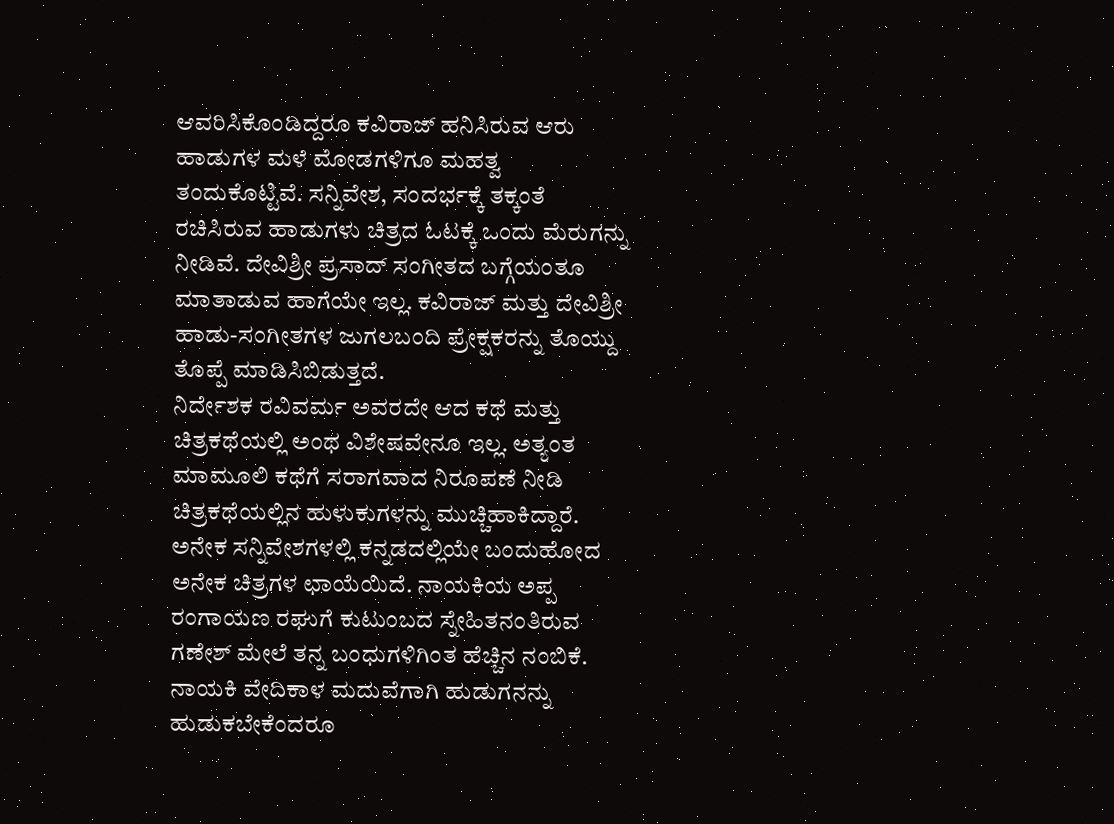ಆವರಿಸಿಕೊಂಡಿದ್ದರೂ ಕವಿರಾಜ್ ಹನಿಸಿರುವ ಆರು ಹಾಡುಗಳ ಮಳೆ ಮೋಡಗಳಿಗೂ ಮಹತ್ವ ತಂದುಕೊಟ್ಟಿವೆ. ಸನ್ನಿವೇಶ, ಸಂದರ್ಭಕ್ಕೆ ತಕ್ಕಂತೆ ರಚಿಸಿರುವ ಹಾಡುಗಳು ಚಿತ್ರದ ಓಟಕ್ಕೆ ಒಂದು ಮೆರುಗನ್ನು ನೀಡಿವೆ. ದೇವಿಶ್ರೀ ಪ್ರಸಾದ್ ಸಂಗೀತದ ಬಗ್ಗೆಯಂತೂ ಮಾತಾಡುವ ಹಾಗೆಯೇ ಇಲ್ಲ. ಕವಿರಾಜ್ ಮತ್ತು ದೇವಿಶ್ರೀ ಹಾಡು-ಸಂಗೀತಗಳ ಜುಗಲಬಂದಿ ಪ್ರೇಕ್ಷಕರನ್ನು ತೊಯ್ದು ತೊಪ್ಪೆ ಮಾಡಿಸಿಬಿಡುತ್ತದೆ.
ನಿರ್ದೇಶಕ ರವಿವರ್ಮ ಅವರದೇ ಆದ ಕಥೆ ಮತ್ತು ಚಿತ್ರಕಥೆಯಲ್ಲಿ ಅಂಥ ವಿಶೇಷವೇನೂ ಇಲ್ಲ. ಅತ್ಯಂತ ಮಾಮೂಲಿ ಕಥೆಗೆ ಸರಾಗವಾದ ನಿರೂಪಣೆ ನೀಡಿ ಚಿತ್ರಕಥೆಯಲ್ಲಿನ ಹುಳುಕುಗಳನ್ನು ಮುಚ್ಚಿಹಾಕಿದ್ದಾರೆ. ಅನೇಕ ಸನ್ನಿವೇಶಗಳಲ್ಲಿ ಕನ್ನಡದಲ್ಲಿಯೇ ಬಂದುಹೋದ ಅನೇಕ ಚಿತ್ರಗಳ ಛಾಯೆಯಿದೆ. ನಾಯಕಿಯ ಅಪ್ಪ ರಂಗಾಯಣ ರಘುಗೆ ಕುಟುಂಬದ ಸ್ನೇಹಿತನಂತಿರುವ ಗಣೇಶ್ ಮೇಲೆ ತನ್ನ ಬಂಧುಗಳಿಗಿಂತ ಹೆಚ್ಚಿನ ನಂಬಿಕೆ. ನಾಯಕಿ ವೇದಿಕಾಳ ಮದುವೆಗಾಗಿ ಹುಡುಗನನ್ನು ಹುಡುಕಬೇಕೆಂದರೂ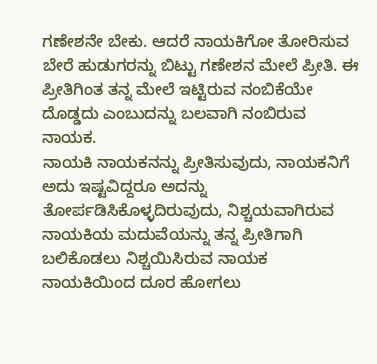ಗಣೇಶನೇ ಬೇಕು. ಆದರೆ ನಾಯಕಿಗೋ ತೋರಿಸುವ ಬೇರೆ ಹುಡುಗರನ್ನು ಬಿಟ್ಟು ಗಣೇಶನ ಮೇಲೆ ಪ್ರೀತಿ. ಈ ಪ್ರೀತಿಗಿಂತ ತನ್ನ ಮೇಲೆ ಇಟ್ಟಿರುವ ನಂಬಿಕೆಯೇ ದೊಡ್ಡದು ಎಂಬುದನ್ನು ಬಲವಾಗಿ ನಂಬಿರುವ ನಾಯಕ.
ನಾಯಕಿ ನಾಯಕನನ್ನು ಪ್ರೀತಿಸುವುದು, ನಾಯಕನಿಗೆ ಅದು ಇಷ್ಟವಿದ್ದರೂ ಅದನ್ನು ತೋರ್ಪಡಿಸಿಕೊಳ್ಳದಿರುವುದು, ನಿಶ್ಚಯವಾಗಿರುವ ನಾಯಕಿಯ ಮದುವೆಯನ್ನು ತನ್ನ ಪ್ರೀತಿಗಾಗಿ ಬಲಿಕೊಡಲು ನಿಶ್ಚಯಿಸಿರುವ ನಾಯಕ ನಾಯಕಿಯಿಂದ ದೂರ ಹೋಗಲು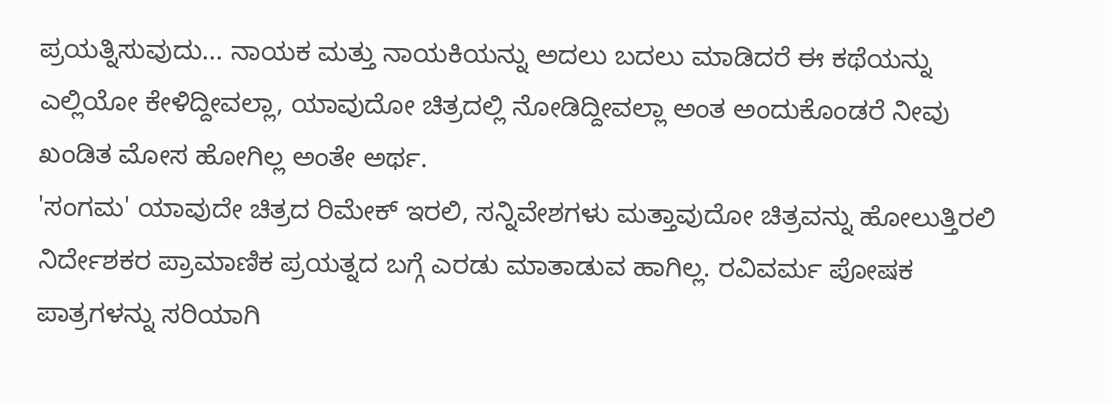ಪ್ರಯತ್ನಿಸುವುದು... ನಾಯಕ ಮತ್ತು ನಾಯಕಿಯನ್ನು ಅದಲು ಬದಲು ಮಾಡಿದರೆ ಈ ಕಥೆಯನ್ನು ಎಲ್ಲಿಯೋ ಕೇಳಿದ್ದೀವಲ್ಲಾ, ಯಾವುದೋ ಚಿತ್ರದಲ್ಲಿ ನೋಡಿದ್ದೀವಲ್ಲಾ ಅಂತ ಅಂದುಕೊಂಡರೆ ನೀವು ಖಂಡಿತ ಮೋಸ ಹೋಗಿಲ್ಲ ಅಂತೇ ಅರ್ಥ.
'ಸಂಗಮ' ಯಾವುದೇ ಚಿತ್ರದ ರಿಮೇಕ್ ಇರಲಿ, ಸನ್ನಿವೇಶಗಳು ಮತ್ತಾವುದೋ ಚಿತ್ರವನ್ನು ಹೋಲುತ್ತಿರಲಿ ನಿರ್ದೇಶಕರ ಪ್ರಾಮಾಣಿಕ ಪ್ರಯತ್ನದ ಬಗ್ಗೆ ಎರಡು ಮಾತಾಡುವ ಹಾಗಿಲ್ಲ. ರವಿವರ್ಮ ಪೋಷಕ ಪಾತ್ರಗಳನ್ನು ಸರಿಯಾಗಿ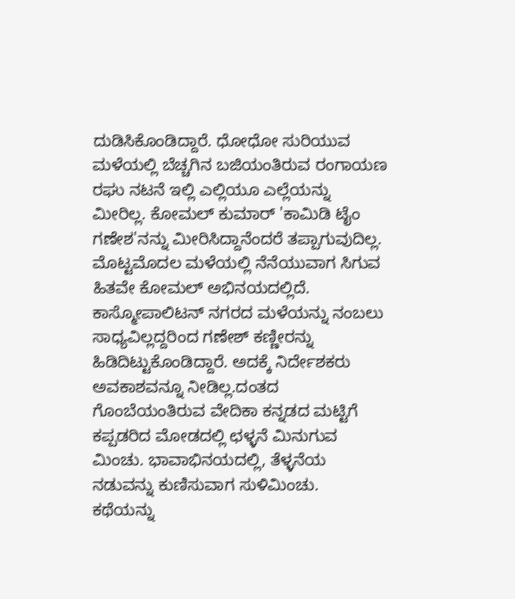ದುಡಿಸಿಕೊಂಡಿದ್ದಾರೆ. ಧೋಧೋ ಸುರಿಯುವ ಮಳೆಯಲ್ಲಿ ಬೆಚ್ಚಗಿನ ಬಜಿಯಂತಿರುವ ರಂಗಾಯಣ ರಘು ನಟನೆ ಇಲ್ಲಿ ಎಲ್ಲಿಯೂ ಎಲ್ಲೆಯನ್ನು ಮೀರಿಲ್ಲ. ಕೋಮಲ್ ಕುಮಾರ್ 'ಕಾಮಿಡಿ ಟೈಂ ಗಣೇಶ'ನನ್ನು ಮೀರಿಸಿದ್ದಾನೆಂದರೆ ತಪ್ಪಾಗುವುದಿಲ್ಲ. ಮೊಟ್ಟಮೊದಲ ಮಳೆಯಲ್ಲಿ ನೆನೆಯುವಾಗ ಸಿಗುವ ಹಿತವೇ ಕೋಮಲ್ ಅಭಿನಯದಲ್ಲಿದೆ. ಕಾಸ್ಮೋಪಾಲಿಟನ್ ನಗರದ ಮಳೆಯನ್ನು ನಂಬಲು ಸಾಧ್ಯವಿಲ್ಲದ್ದರಿಂದ ಗಣೇಶ್ ಕಣ್ಣೀರನ್ನು ಹಿಡಿದಿಟ್ಟುಕೊಂಡಿದ್ದಾರೆ. ಅದಕ್ಕೆ ನಿರ್ದೇಶಕರು ಅವಕಾಶವನ್ನೂ ನೀಡಿಲ್ಲ.ದಂತದ ಗೊಂಬೆಯಂತಿರುವ ವೇದಿಕಾ ಕನ್ನಡದ ಮಟ್ಟಿಗೆ ಕಪ್ಪಡರಿದ ಮೋಡದಲ್ಲಿ ಛಳ್ಳನೆ ಮಿನುಗುವ ಮಿಂಚು. ಭಾವಾಭಿನಯದಲ್ಲಿ, ತೆಳ್ಳನೆಯ ನಡುವನ್ನು ಕುಣಿಸುವಾಗ ಸುಳಿಮಿಂಚು.
ಕಥೆಯನ್ನು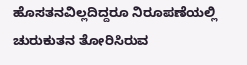ಹೊಸತನವಿಲ್ಲದಿದ್ದರೂ ನಿರೂಪಣೆಯಲ್ಲಿ ಚುರುಕುತನ ತೋರಿಸಿರುವ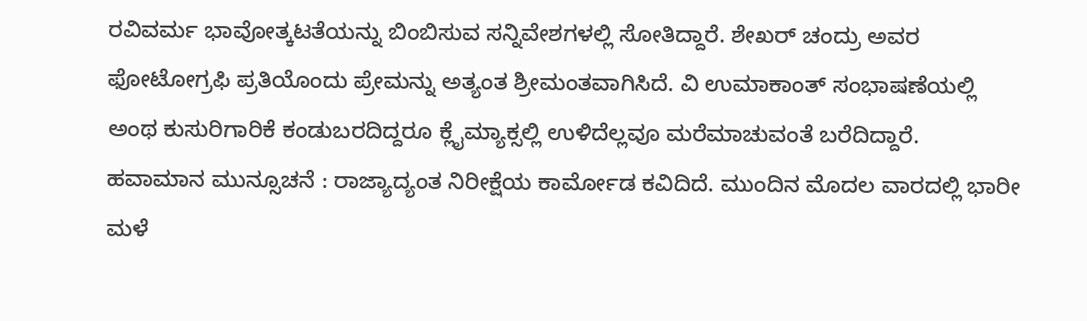ರವಿವರ್ಮ ಭಾವೋತ್ಕಟತೆಯನ್ನು ಬಿಂಬಿಸುವ ಸನ್ನಿವೇಶಗಳಲ್ಲಿ ಸೋತಿದ್ದಾರೆ. ಶೇಖರ್ ಚಂದ್ರು ಅವರ ಫೋಟೋಗ್ರಫಿ ಪ್ರತಿಯೊಂದು ಪ್ರೇಮನ್ನು ಅತ್ಯಂತ ಶ್ರೀಮಂತವಾಗಿಸಿದೆ. ವಿ ಉಮಾಕಾಂತ್ ಸಂಭಾಷಣೆಯಲ್ಲಿ ಅಂಥ ಕುಸುರಿಗಾರಿಕೆ ಕಂಡುಬರದಿದ್ದರೂ ಕ್ಲೈಮ್ಯಾಕ್ಸಲ್ಲಿ ಉಳಿದೆಲ್ಲವೂ ಮರೆಮಾಚುವಂತೆ ಬರೆದಿದ್ದಾರೆ.
ಹವಾಮಾನ ಮುನ್ಸೂಚನೆ : ರಾಜ್ಯಾದ್ಯಂತ ನಿರೀಕ್ಷೆಯ ಕಾರ್ಮೋಡ ಕವಿದಿದೆ. ಮುಂದಿನ ಮೊದಲ ವಾರದಲ್ಲಿ ಭಾರೀ ಮಳೆ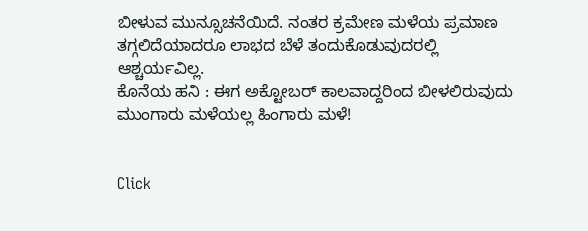ಬೀಳುವ ಮುನ್ಸೂಚನೆಯಿದೆ. ನಂತರ ಕ್ರಮೇಣ ಮಳೆಯ ಪ್ರಮಾಣ ತಗ್ಗಲಿದೆಯಾದರೂ ಲಾಭದ ಬೆಳೆ ತಂದುಕೊಡುವುದರಲ್ಲಿ ಆಶ್ಚರ್ಯವಿಲ್ಲ.
ಕೊನೆಯ ಹನಿ : ಈಗ ಅಕ್ಟೋಬರ್ ಕಾಲವಾದ್ದರಿಂದ ಬೀಳಲಿರುವುದು ಮುಂಗಾರು ಮಳೆಯಲ್ಲ ಹಿಂಗಾರು ಮಳೆ!


Click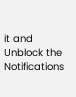it and Unblock the Notifications